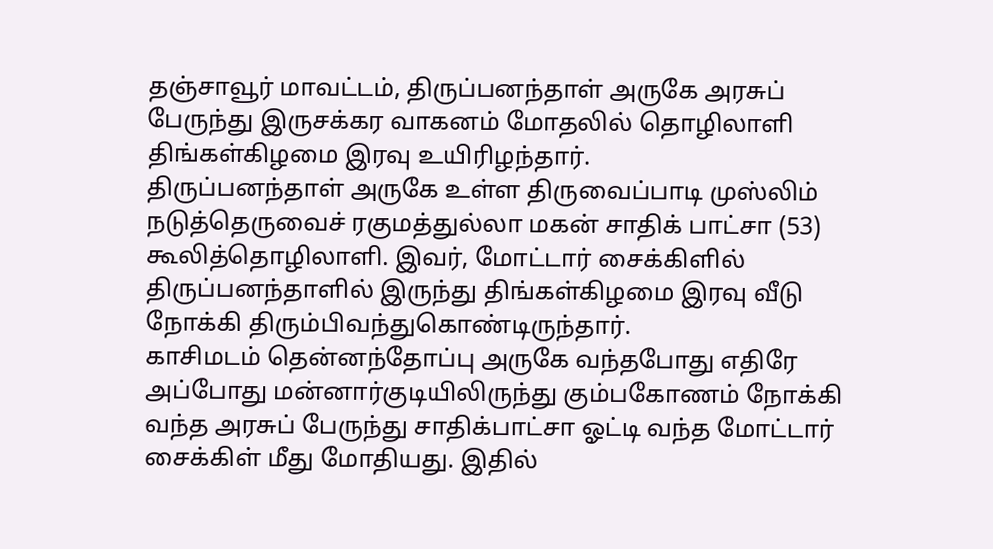தஞ்சாவூர் மாவட்டம், திருப்பனந்தாள் அருகே அரசுப் பேருந்து இருசக்கர வாகனம் மோதலில் தொழிலாளி திங்கள்கிழமை இரவு உயிரிழந்தார்.
திருப்பனந்தாள் அருகே உள்ள திருவைப்பாடி முஸ்லிம் நடுத்தெருவைச் ரகுமத்துல்லா மகன் சாதிக் பாட்சா (53) கூலித்தொழிலாளி. இவர், மோட்டார் சைக்கிளில் திருப்பனந்தாளில் இருந்து திங்கள்கிழமை இரவு வீடு நோக்கி திரும்பிவந்துகொண்டிருந்தார்.
காசிமடம் தென்னந்தோப்பு அருகே வந்தபோது எதிரே அப்போது மன்னார்குடியிலிருந்து கும்பகோணம் நோக்கி வந்த அரசுப் பேருந்து சாதிக்பாட்சா ஓட்டி வந்த மோட்டார் சைக்கிள் மீது மோதியது. இதில்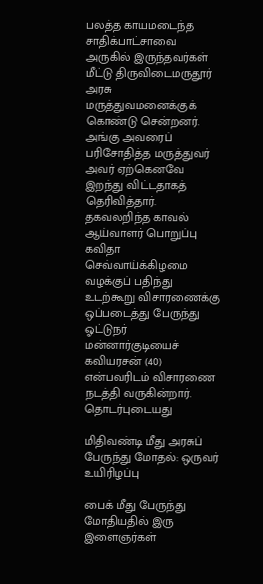பலத்த காயமடைந்த சாதிக்பாட்சாவை அருகில் இருந்தவர்கள் மீட்டு திருவிடைமருதூர் அரசு மருத்துவமனைக்குக் கொண்டு சென்றனர்.
அங்கு அவரைப் பரிசோதித்த மருத்துவர் அவர் ஏற்கெனவே இறந்து விட்டதாகத் தெரிவித்தார். தகவலறிந்த காவல் ஆய்வாளர் பொறுப்பு கவிதா செவ்வாய்க்கிழமை வழக்குப் பதிந்து உடற்கூறு விசாரணைக்கு ஒப்படைத்து பேருந்து ஓட்டுநர் மன்னார்குடியைச் கவியரசன் (40) என்பவரிடம் விசாரணை நடத்தி வருகின்றார்.
தொடர்புடையது

மிதிவண்டி மீது அரசுப் பேருந்து மோதல்: ஒருவர் உயிரிழப்பு

பைக் மீது பேருந்து மோதியதில் இரு இளைஞர்கள்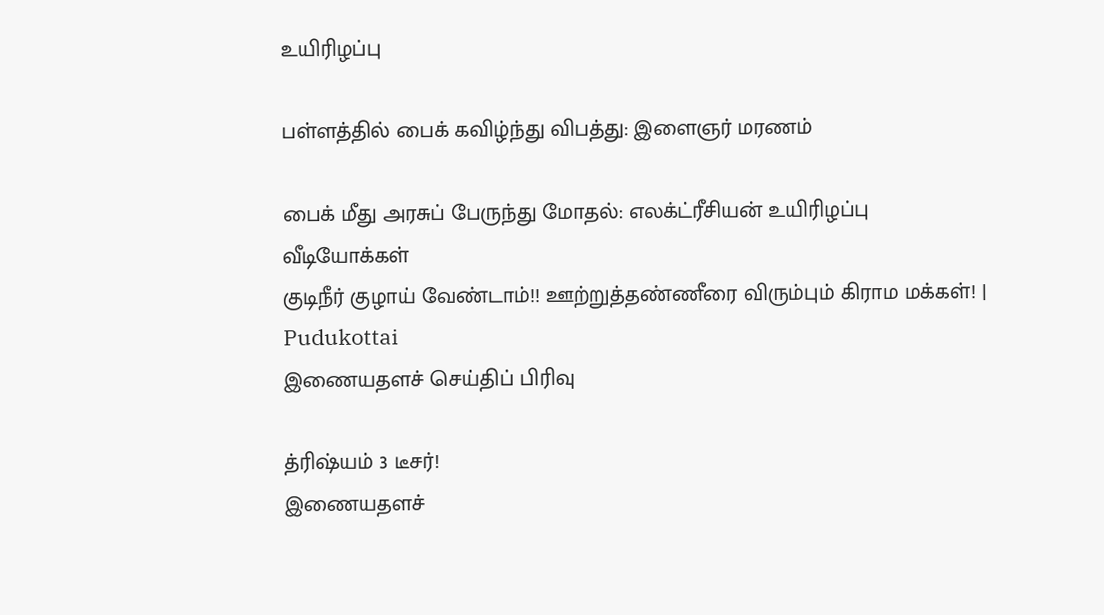உயிரிழப்பு

பள்ளத்தில் பைக் கவிழ்ந்து விபத்து: இளைஞர் மரணம்

பைக் மீது அரசுப் பேருந்து மோதல்: எலக்ட்ரீசியன் உயிரிழப்பு
வீடியோக்கள்
குடிநீர் குழாய் வேண்டாம்!! ஊற்றுத்தண்ணீரை விரும்பும் கிராம மக்கள்! | Pudukottai
இணையதளச் செய்திப் பிரிவு

த்ரிஷ்யம் 3 டீசர்!
இணையதளச்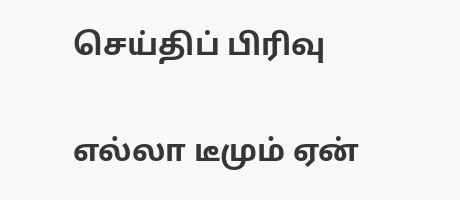செய்திப் பிரிவு

எல்லா டீமும் ஏன்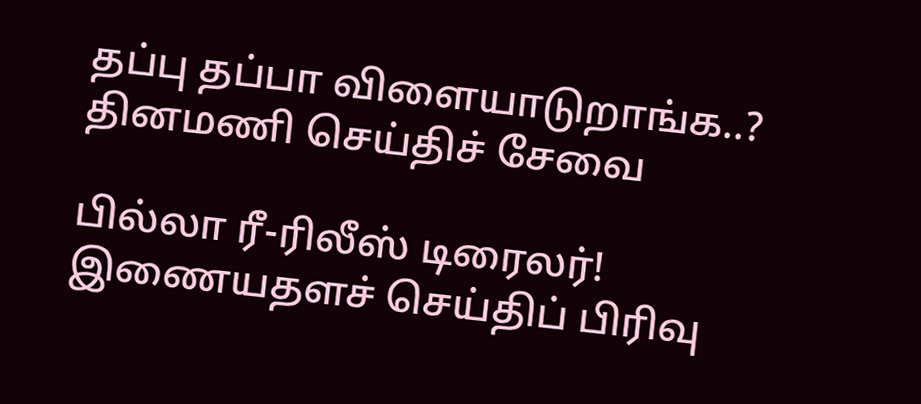தப்பு தப்பா விளையாடுறாங்க..?
தினமணி செய்திச் சேவை

பில்லா ரீ-ரிலீஸ் டிரைலர்!
இணையதளச் செய்திப் பிரிவு